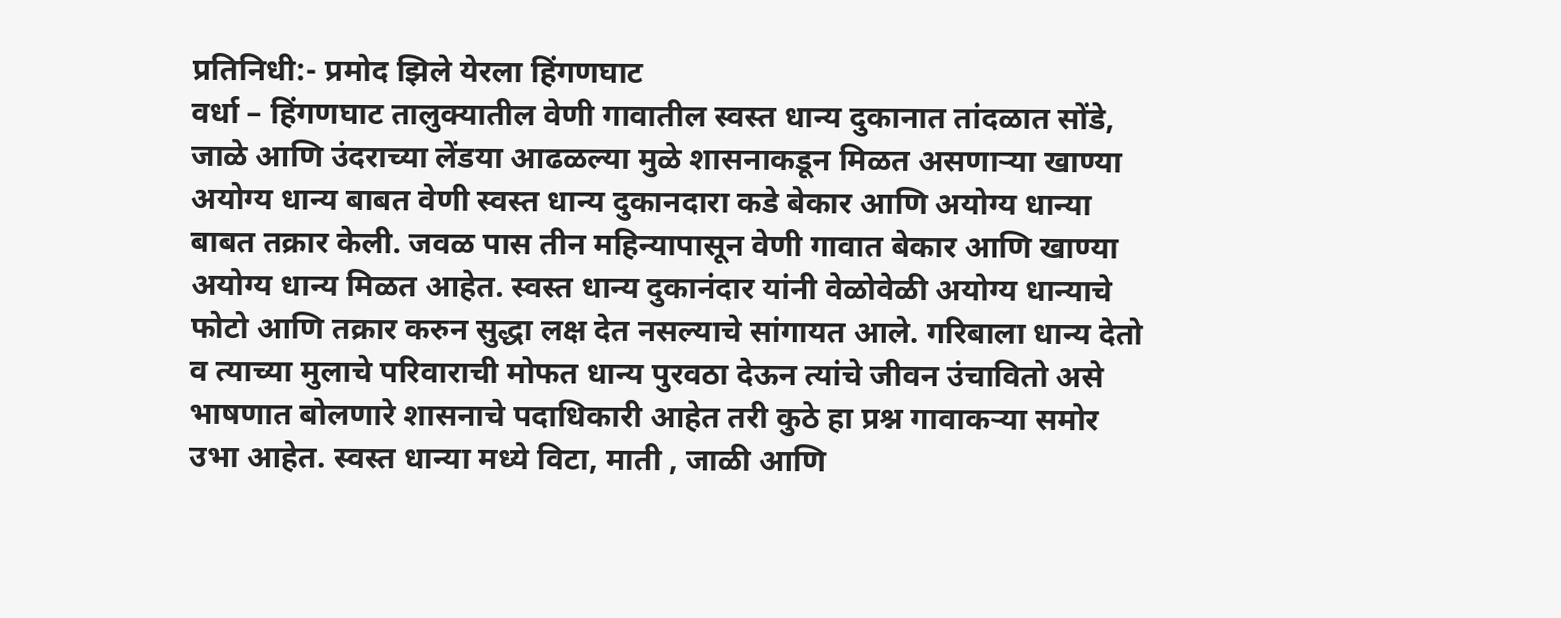प्रतिनिधी:- प्रमोद झिले येरला हिंगणघाट
वर्धा – हिंगणघाट तालुक्यातील वेणी गावातील स्वस्त धान्य दुकानात तांदळात सोंडे, जाळे आणि उंदराच्या लेंडया आढळल्या मुळे शासनाकडून मिळत असणाऱ्या खाण्या अयोग्य धान्य बाबत वेणी स्वस्त धान्य दुकानदारा कडे बेकार आणि अयोग्य धान्या बाबत तक्रार केली. जवळ पास तीन महिन्यापासून वेणी गावात बेकार आणि खाण्या अयोग्य धान्य मिळत आहेत. स्वस्त धान्य दुकानंदार यांनी वेळोवेळी अयोग्य धान्याचे फोटो आणि तक्रार करुन सुद्धा लक्ष देत नसल्याचे सांगायत आले. गरिबाला धान्य देतो व त्याच्या मुलाचे परिवाराची मोफत धान्य पुरवठा देऊन त्यांचे जीवन उंचावितो असे भाषणात बोलणारे शासनाचे पदाधिकारी आहेत तरी कुठे हा प्रश्न गावाकऱ्या समोर उभा आहेत. स्वस्त धान्या मध्ये विटा, माती , जाळी आणि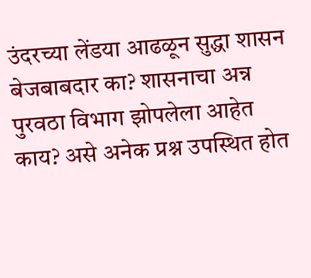उंदरच्या लेंडया आढळून सुद्धा शासन बेजबाबदार का? शासनाचा अन्न पुरवठा विभाग झोपलेला आहेत काय? असे अनेक प्रश्न उपस्थित होत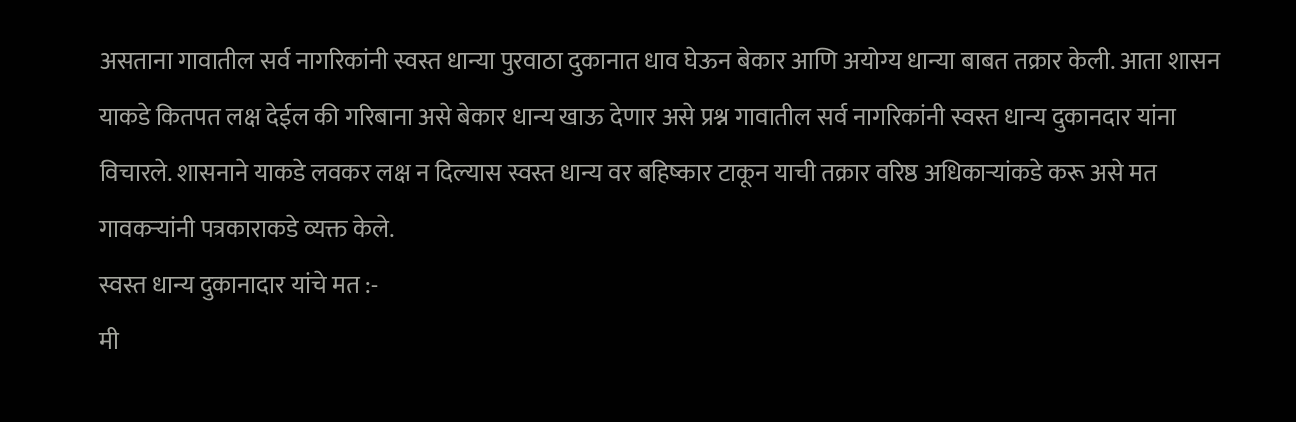असताना गावातील सर्व नागरिकांनी स्वस्त धान्या पुरवाठा दुकानात धाव घेऊन बेकार आणि अयोग्य धान्या बाबत तक्रार केली. आता शासन याकडे कितपत लक्ष देईल की गरिबाना असे बेकार धान्य खाऊ देणार असे प्रश्न गावातील सर्व नागरिकांनी स्वस्त धान्य दुकानदार यांना विचारले. शासनाने याकडे लवकर लक्ष न दिल्यास स्वस्त धान्य वर बहिष्कार टाकून याची तक्रार वरिष्ठ अधिकाऱ्यांकडे करू असे मत गावकऱ्यांनी पत्रकाराकडे व्यक्त केले.
स्वस्त धान्य दुकानादार यांचे मत :-
मी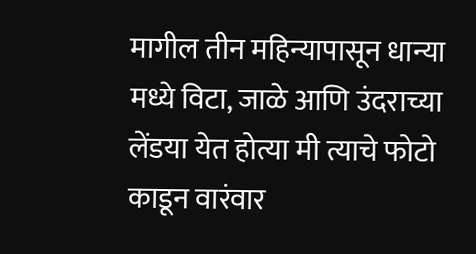मागील तीन महिन्यापासून धान्या मध्ये विटा, जाळे आणि उंदराच्या लेंडया येत होत्या मी त्याचे फोटो काडून वारंवार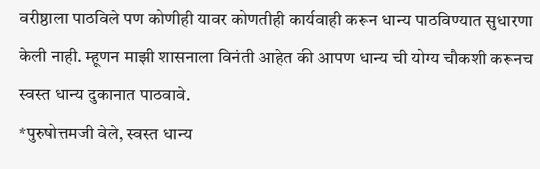वरीष्ठाला पाठविले पण कोणीही यावर कोणतीही कार्यवाही करून धान्य पाठविण्यात सुधारणा केली नाही. म्हूणन माझी शासनाला विनंती आहेत की आपण धान्य ची योग्य चौकशी करूनच स्वस्त धान्य दुकानात पाठवावे.
*पुरुषोत्तमजी वेले, स्वस्त धान्य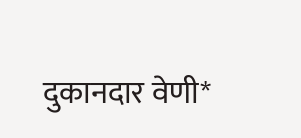दुकानदार वेणी*